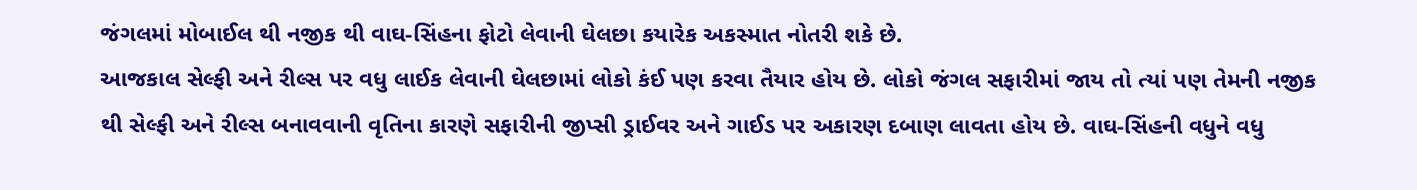જંગલમાં મોબાઈલ થી નજીક થી વાઘ-સિંહના ફોટો લેવાની ઘેલછા કયારેક અકસ્માત નોતરી શકે છે.
આજકાલ સેલ્ફી અને રીલ્સ પર વધુ લાઈક લેવાની ઘેલછામાં લોકો કંઈ પણ કરવા તૈયાર હોય છે. લોકો જંગલ સફારીમાં જાય તો ત્યાં પણ તેમની નજીક થી સેલ્ફી અને રીલ્સ બનાવવાની વૃતિના કારણે સફારીની જીપ્સી ડ્રાઈવર અને ગાઈડ પર અકારણ દબાણ લાવતા હોય છે. વાઘ-સિંહની વધુને વધુ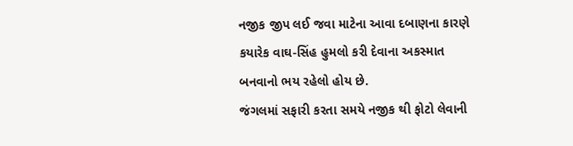નજીક જીપ લઈ જવા માટેના આવા દબાણના કારણે કયારેક વાઘ-સિંહ હુમલો કરી દેવાના અકસ્માત બનવાનો ભય રહેલો હોય છે.
જંગલમાં સફારી કરતા સમયે નજીક થી ફોટો લેવાની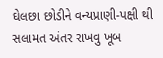ઘેલછા છોડીને વન્યપ્રાણી-પક્ષી થી સલામત અંતર રાખવુ ખૂબ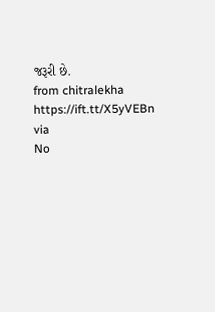જરૂરી છે.
from chitralekha https://ift.tt/X5yVEBn
via
No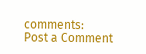comments:
Post a Comment